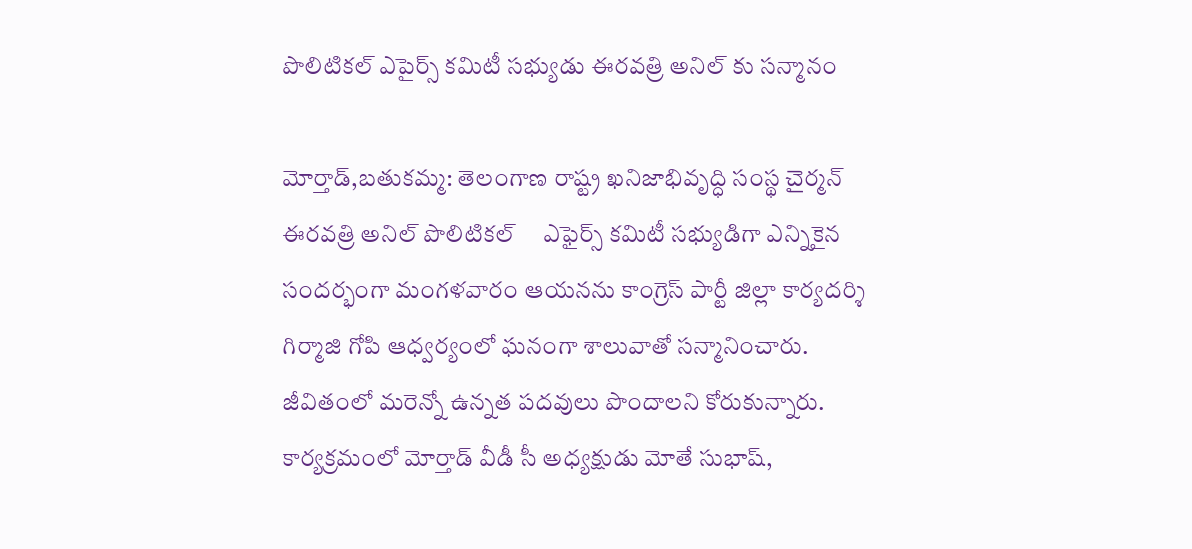పొలిటికల్ ఎపైర్స్ కమిటీ సభ్యుడు ఈరవత్రి అనిల్ కు సన్మానం

మోర్తాడ్,బతుకమ్మ: తెలంగాణ రాష్ట్ర ఖనిజాభివృద్ధి సంస్థ చైర్మన్  ఈరవత్రి అనిల్ పొలిటికల్     ఎఫైర్స్ కమిటీ సభ్యుడిగా ఎన్నికైన సందర్భంగా మంగళవారం ఆయనను కాంగ్రెస్ పార్టీ జిల్లా కార్యదర్శి గిర్మాజి గోపి ఆధ్వర్యంలో ఘనంగా శాలువాతో సన్మానించారు. జీవితంలో మరెన్నో ఉన్నత పదవులు పొందాలని కోరుకున్నారు. కార్యక్రమంలో మోర్తాడ్ వీడీ సీ అధ్యక్షుడు మోతే సుభాష్,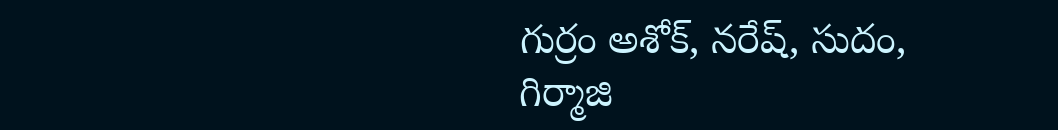గుర్రం అశోక్, నరేష్, సుదం, గిర్మాజి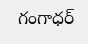గంగాధర్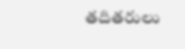తదితరులు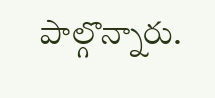పాల్గొన్నారు.